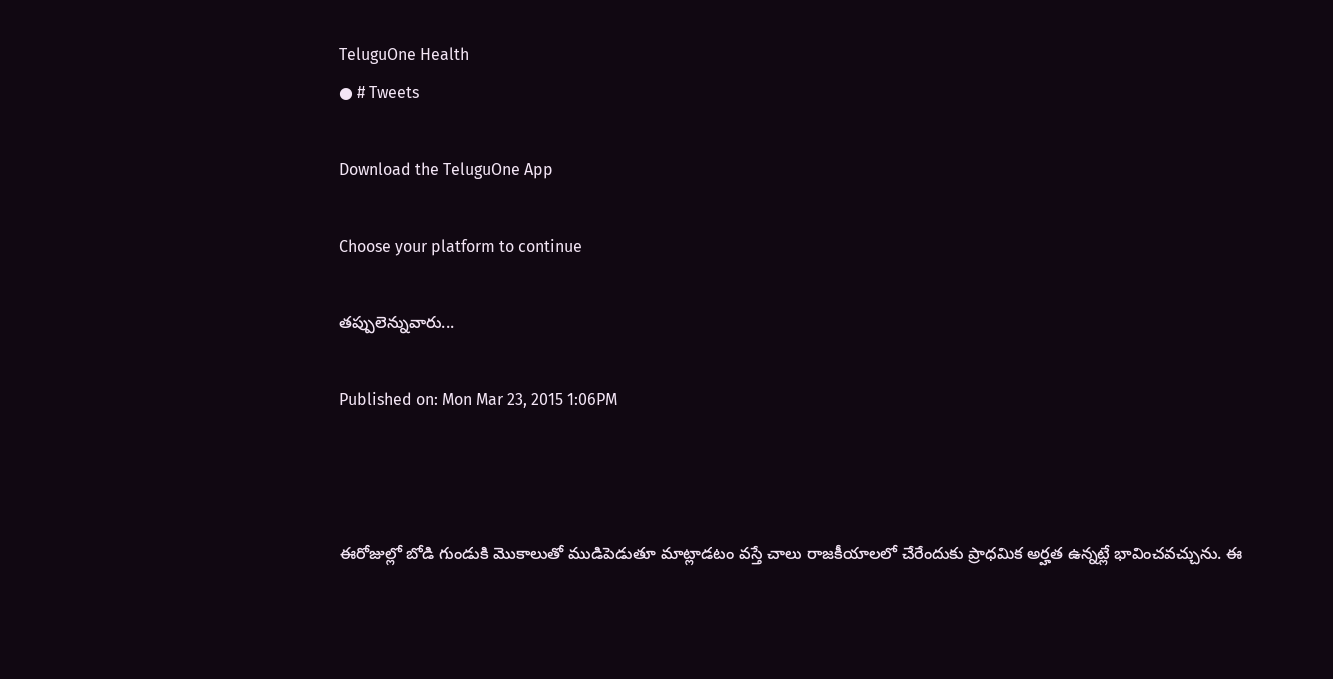TeluguOne Health
● # Tweets

Download the TeluguOne App

Choose your platform to continue

తప్పులెన్నువారు...

Published on: Mon Mar 23, 2015 1:06PM



ఈరోజుల్లో బోడి గుండుకి మొకాలుతో ముడిపెడుతూ మాట్లాడటం వస్తే చాలు రాజకీయాలలో చేరేందుకు ప్రాధమిక అర్హత ఉన్నట్లే భావించవచ్చును. ఈ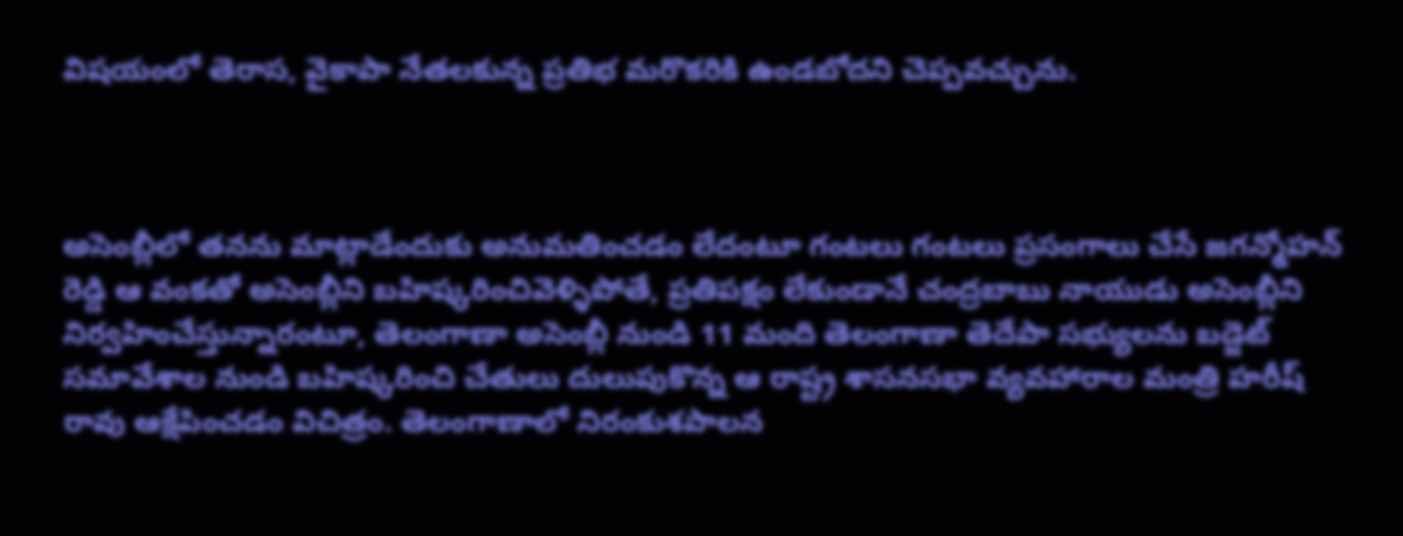విషయంలో తెరాస, వైకాపా నేతలకున్న ప్రతిభ మరొకరికి ఉండబోదని చెప్పవచ్చును.



అసెంబ్లీలో తనను మాట్లాడేందుకు అనుమతించడం లేదంటూ గంటలు గంటలు ప్రసంగాలు చేసే జగన్మోహన్ రెడ్డి ఆ వంకతో అసెంబ్లీని బహిష్కరించివెళ్ళిపోతే, ప్రతిపక్షం లేకుండానే చంద్రబాబు నాయుడు అసెంబ్లీని నిర్వహించేస్తున్నారంటూ, తెలంగాణా అసెంబ్లీ నుండి 11 మంది తెలంగాణా తెదేపా సభ్యులను బడ్జెట్ సమావేశాల నుండి బహిష్కరించి చేతులు దులుపుకొన్న ఆ రాష్ట్ర శాసనసభా వ్యవహారాల మంత్రి హరీష్ రావు ఆక్షేపించడం విచిత్రం. తెలంగాణాలో నిరంకుశపాలన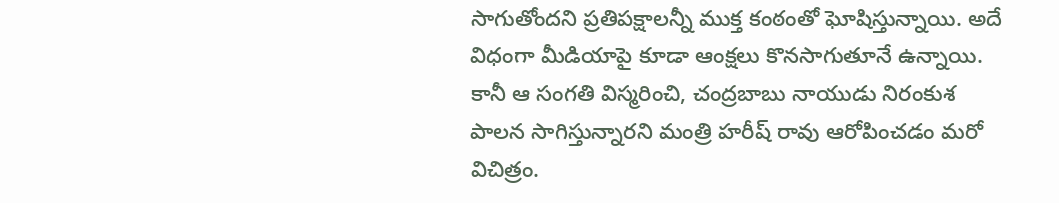సాగుతోందని ప్రతిపక్షాలన్నీ ముక్త కంఠంతో ఘోషిస్తున్నాయి. అదే విధంగా మీడియాపై కూడా ఆంక్షలు కొనసాగుతూనే ఉన్నాయి. కానీ ఆ సంగతి విస్మరించి, చంద్రబాబు నాయుడు నిరంకుశ పాలన సాగిస్తున్నారని మంత్రి హరీష్ రావు ఆరోపించడం మరో విచిత్రం.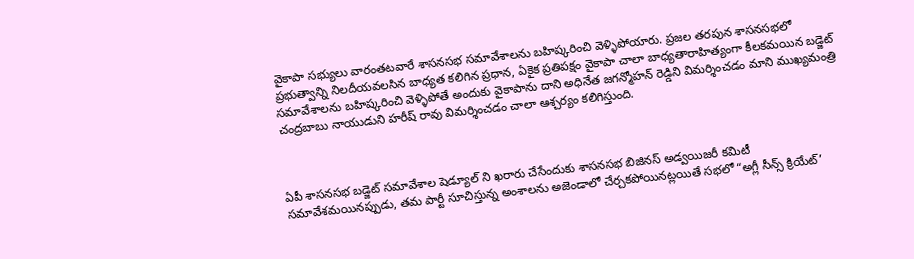వైకాపా సభ్యులు వారంతటవారే శాసనసభ సమావేశాలను బహిష్కరించి వెళ్ళిపోయారు. ప్రజల తరపున శాసనసభలో ప్రభుత్వాన్ని నిలదీయవలసిన బాధ్యత కలిగిన ప్రధాన, ఏకైక ప్రతిపక్షం వైకాపా చాలా బాధ్యతారాహిత్యంగా కీలకమయిన బడ్జెట్ సమావేశాలను బహిష్కరించి వెళ్ళిపోతే అందుకు వైకాపాను దాని అధినేత జగన్మోహన్ రెడ్డిని విమర్శించడం మాని ముఖ్యమంత్రి చంద్రబాబు నాయుడుని హరీష్ రావు విమర్శించడం చాలా ఆశ్చర్యం కలిగిస్తుంది.



ఏపీ శాసనసభ బడ్జెట్ సమావేశాల షెడ్యూల్ ని ఖరారు చేసేందుకు శాసనసభ బిజినస్ అడ్వయిజరీ కమిటీ సమావేశమయినప్పుడు, తమ పార్టీ సూచిస్తున్న అంశాలను అజెండాలో చేర్చకపోయినట్లయితే సభలో “అగ్లీ సీన్స్ క్రియేట్’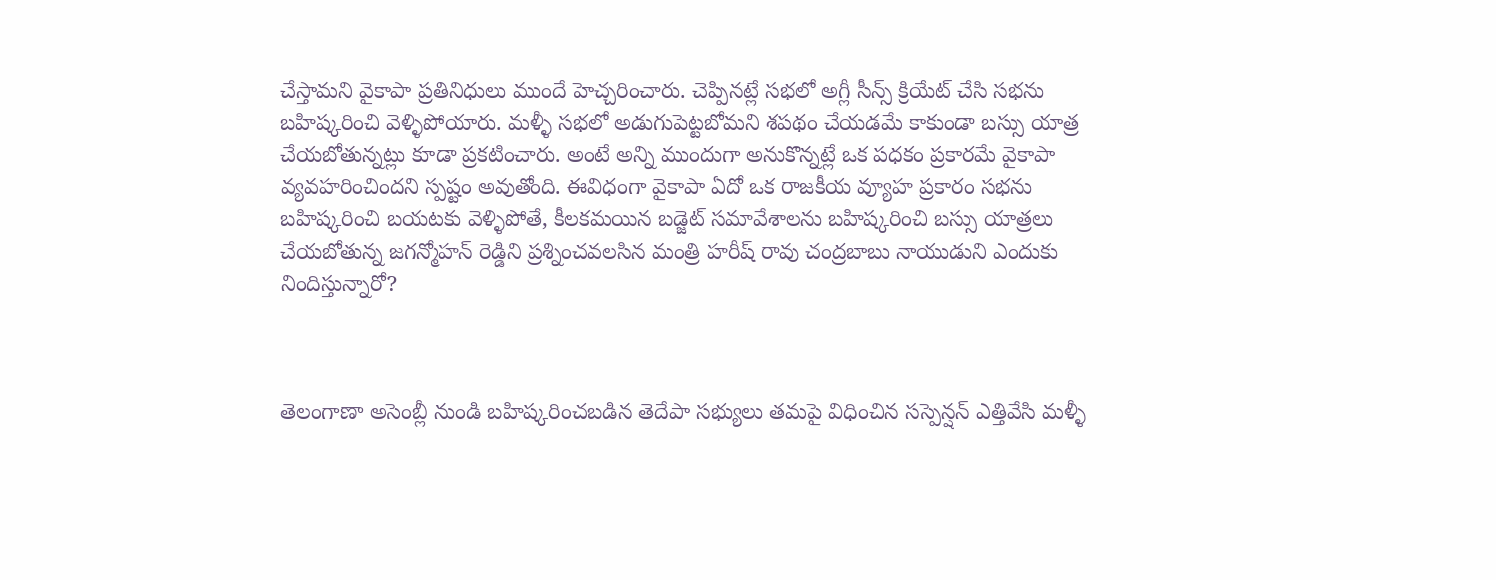చేస్తామని వైకాపా ప్రతినిధులు ముందే హెచ్చరించారు. చెప్పినట్లే సభలో అగ్లీ సీన్స్ క్రియేట్ చేసి సభను బహిష్కరించి వెళ్ళిపోయారు. మళ్ళీ సభలో అడుగుపెట్టబోమని శపథం చేయడమే కాకుండా బస్సు యాత్ర చేయబోతున్నట్లు కూడా ప్రకటించారు. అంటే అన్ని ముందుగా అనుకొన్నట్లే ఒక పధకం ప్రకారమే వైకాపా వ్యవహరించిందని స్పష్టం అవుతోంది. ఈవిధంగా వైకాపా ఏదో ఒక రాజకీయ వ్యూహ ప్రకారం సభను బహిష్కరించి బయటకు వెళ్ళిపోతే, కీలకమయిన బడ్జెట్ సమావేశాలను బహిష్కరించి బస్సు యాత్రలు చేయబోతున్న జగన్మోహన్ రెడ్డిని ప్రశ్నించవలసిన మంత్రి హరీష్ రావు చంద్రబాబు నాయుడుని ఎందుకు నిందిస్తున్నారో?



తెలంగాణా అసెంబ్లీ నుండి బహిష్కరించబడిన తెదేపా సభ్యులు తమపై విధించిన సస్పెన్షన్ ఎత్తివేసి మళ్ళీ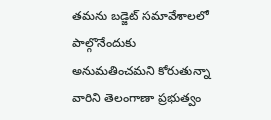తమను బడ్జెట్ సమావేశాలలో పాల్గొనేందుకు అనుమతించమని కోరుతున్నా వారిని తెలంగాణా ప్రభుత్వం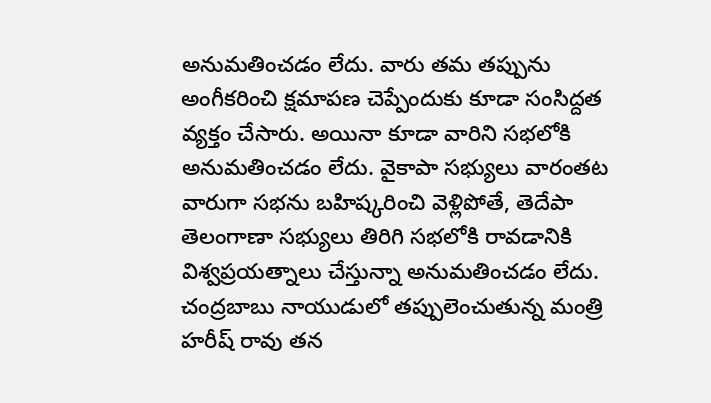అనుమతించడం లేదు. వారు తమ తప్పును అంగీకరించి క్షమాపణ చెప్పేందుకు కూడా సంసిద్దత వ్యక్తం చేసారు. అయినా కూడా వారిని సభలోకి అనుమతించడం లేదు. వైకాపా సభ్యులు వారంతట వారుగా సభను బహిష్కరించి వెళ్లిపోతే, తెదేపా తెలంగాణా సభ్యులు తిరిగి సభలోకి రావడానికి విశ్వప్రయత్నాలు చేస్తున్నా అనుమతించడం లేదు. చంద్రబాబు నాయుడులో తప్పులెంచుతున్న మంత్రి హరీష్ రావు తన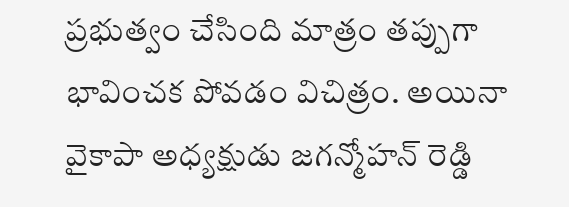ప్రభుత్వం చేసింది మాత్రం తప్పుగా భావించక పోవడం విచిత్రం. అయినా వైకాపా అధ్యక్షుడు జగన్మోహన్ రెడ్డి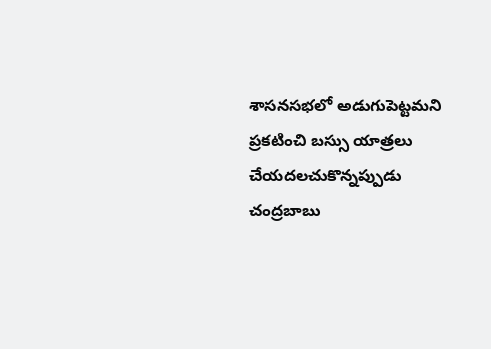శాసనసభలో అడుగుపెట్టమని ప్రకటించి బస్సు యాత్రలు చేయదలచుకొన్నప్పుడు చంద్రబాబు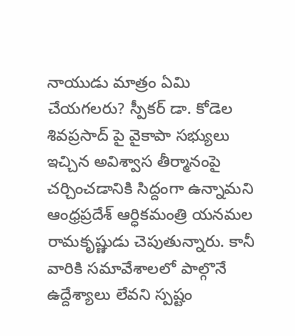నాయుడు మాత్రం ఏమి చేయగలరు? స్పీకర్ డా. కోడెల శివప్రసాద్ పై వైకాపా సభ్యులు ఇచ్చిన అవిశ్వాస తీర్మానంపై చర్చించడానికి సిద్దంగా ఉన్నామని ఆంధ్రప్రదేశ్ ఆర్ధికమంత్రి యనమల రామకృష్ణుడు చెపుతున్నారు. కానీ వారికి సమావేశాలలో పాల్గొనే ఉద్దేశ్యాలు లేవని స్పష్టం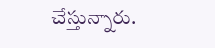చేస్తున్నారు.